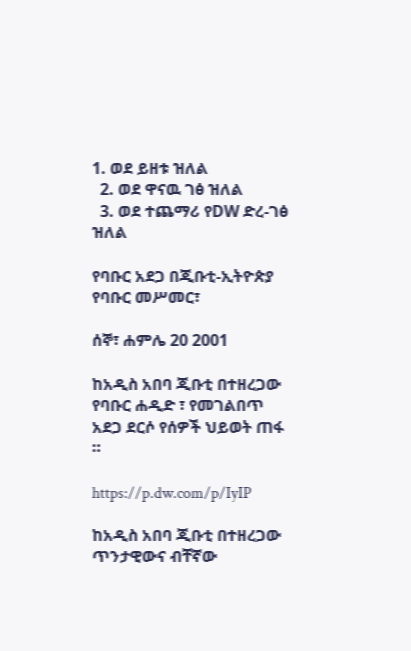1. ወደ ይዘቱ ዝለል
  2. ወደ ዋናዉ ገፅ ዝለል
  3. ወደ ተጨማሪ የDW ድረ-ገፅ ዝለል

የባቡር አደጋ በጂቡቲ-ኢትዮጵያ የባቡር መሥመር፣

ሰኞ፣ ሐምሌ 20 2001

ከአዲስ አበባ ጂቡቲ በተዘረጋው የባቡር ሐዲድ ፣ የመገልበጥ አደጋ ደርሶ የሰዎች ህይወት ጠፋ ።

https://p.dw.com/p/IyIP

ከአዲስ አበባ ጂቡቲ በተዘረጋው ጥንታዊውና ብቸኛው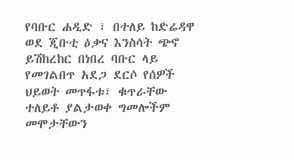የባቡር ሐዲድ ፣ በተለይ ከድሬዳዋ ወደ ጂቡቲ ዕቃና እንስሳት ጭኖ ይሽከረከር በነበረ ባቡር ላይ የመገልበጥ አደጋ ደርሶ የሰዎች ህይወት መጥፋቱ፣ ቁጥራቸው ተለይቶ ያልታወቀ ግመሎችም መሞታቸውን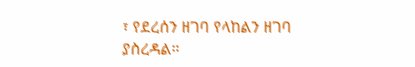፣ የደረሰን ዘገባ የላከልን ዘገባ ያስረዳል።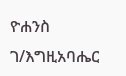ዮሐንስ ገ/እግዚአባሔር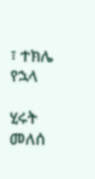፣ ተክሌ የኋላ

ሂሩት መለሰ